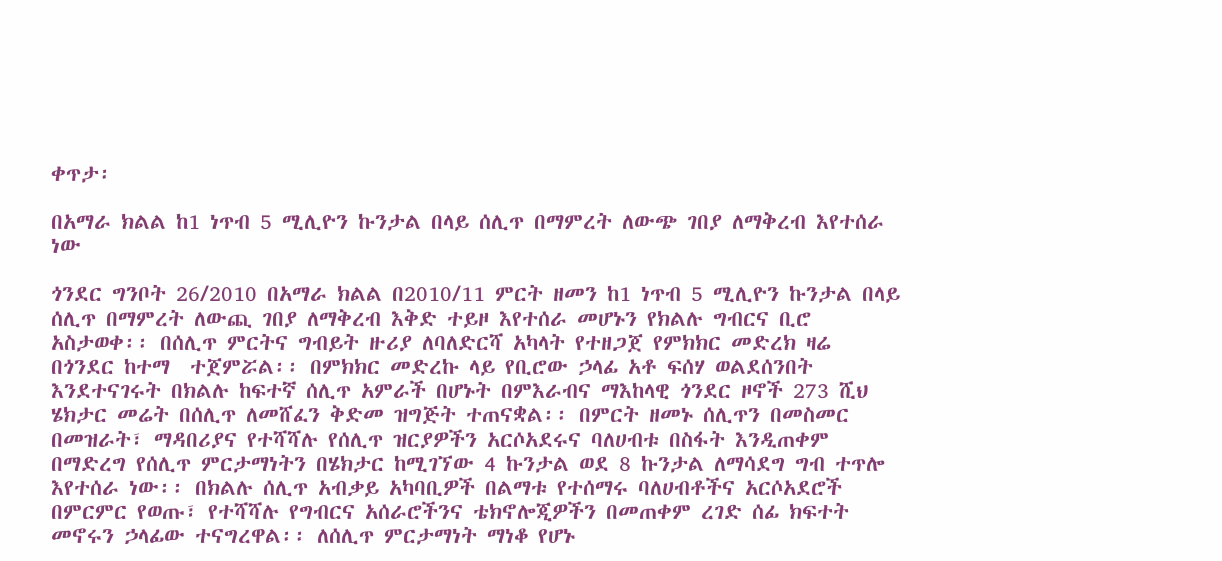ቀጥታ፡

በአማራ ክልል ከ1 ነጥብ 5 ሚሊዮን ኩንታል በላይ ሰሊጥ በማምረት ለውጭ ገበያ ለማቅረብ እየተሰራ ነው

ጎንደር ግንቦት 26/2010 በአማራ ክልል በ2010/11 ምርት ዘመን ከ1 ነጥብ 5 ሚሊዮን ኩንታል በላይ ሰሊጥ በማምረት ለውጪ ገበያ ለማቅረብ እቅድ ተይዞ እየተሰራ መሆኑን የክልሉ ግብርና ቢሮ አስታወቀ፡፡ በሰሊጥ ምርትና ግብይት ዙሪያ ለባለድርሻ አካላት የተዘጋጀ የምክክር መድረክ ዛሬ በጎንደር ከተማ  ተጀምሯል፡፡ በምክክር መድረኩ ላይ የቢሮው ኃላፊ አቶ ፍሰሃ ወልደሰንበት እንደተናገሩት በክልሉ ከፍተኛ ሰሊጥ አምራች በሆኑት በምእራብና ማእከላዊ ጎንደር ዞኖች 273 ሺህ ሄክታር መሬት በሰሊጥ ለመሸፈን ቅድመ ዝግጅት ተጠናቋል፡፡ በምርት ዘመኑ ሰሊጥን በመስመር በመዝራት፣ ማዳበሪያና የተሻሻሉ የሰሊጥ ዝርያዎችን አርሶአደሩና ባለሀብቱ በስፋት እንዲጠቀም በማድረግ የሰሊጥ ምርታማነትን በሄክታር ከሚገኘው 4 ኩንታል ወደ 8 ኩንታል ለማሳደግ ግብ ተጥሎ እየተሰራ ነው፡፡ በክልሉ ሰሊጥ አብቃይ አካባቢዎች በልማቱ የተሰማሩ ባለሀብቶችና አርሶአደሮች በምርምር የወጡ፣ የተሻሻሉ የግብርና አሰራሮችንና ቴክኖሎጂዎችን በመጠቀም ረገድ ሰፊ ክፍተት መኖሩን ኃላፊው ተናግረዋል፡፡ ለሰሊጥ ምርታማነት ማነቆ የሆኑ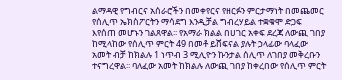ልማዳዊ የግብርና አሰራሮችን በመቀየርና የዘርፉን ምርታማነት በመጨመር የሰሊጥ ኤክስፖርትን ማሳደግ እንዲቻል ግብረሃይል ተቋቁሞ ድጋፍ እየሰጠ መሆኑን ገልጸዋል፡፡ የአማራ ክልል በሀገር አቀፍ ደረጃ ለውጪ ገበያ ከሚላከው የሰሊጥ ምርት 49 በመቶ ይሸፍናል ያሉት ኃላፊው ባላፈው አመት ብቻ ከክልሉ 1 ነጥብ 3 ሚሊዮን ኩንታል ሰሊጥ ለገበያ መቅረቡን ተናግረዋል፡፡ ባለፈው አመት ከክልሉ ለውጪ ገበያ ከቀረበው የሰሊጥ ምርት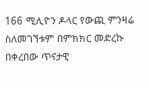166 ሚሊዮን ዶላር የውጪ ምንዛሬ ስለመገኘቱም በምክክር መድረኩ በቀረበው ጥናታዊ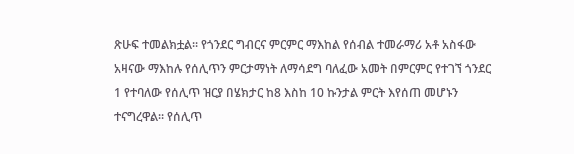ጽሁፍ ተመልክቷል፡፡ የጎንደር ግብርና ምርምር ማእከል የሰብል ተመራማሪ አቶ አስፋው አዛናው ማእከሉ የሰሊጥን ምርታማነት ለማሳደግ ባለፈው አመት በምርምር የተገኘ ጎንደር 1 የተባለው የሰሊጥ ዝርያ በሄክታር ከ8 እስከ 10 ኩንታል ምርት እየሰጠ መሆኑን ተናግረዋል፡፡ የሰሊጥ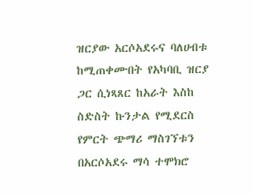ዝርያው አርሶአደሩና ባለሀብቱ ከሚጠቀሙበት የአካባቢ ዝርያ ጋር ሲነጻጸር ከአራት እስከ ስድስት ኩንታል የሚደርስ የምርት ጭማሪ ማስገኘቱን በአርሶአደሩ ማሳ ተሞክሮ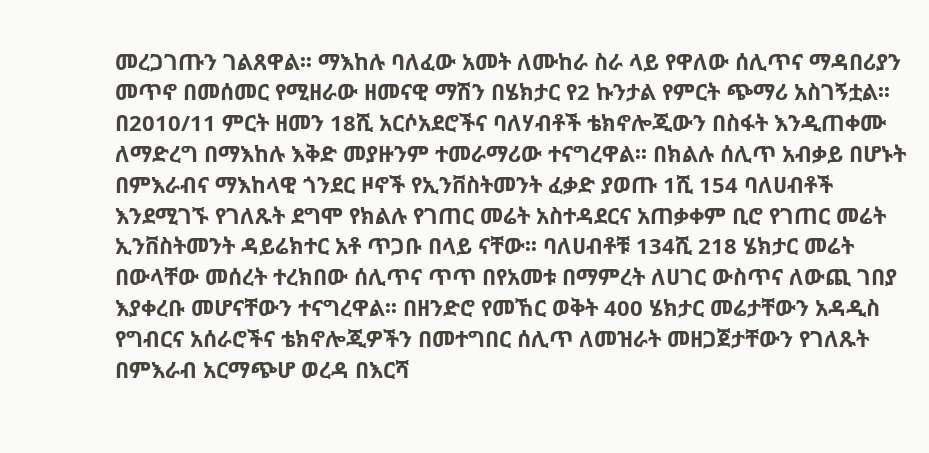መረጋገጡን ገልጸዋል፡፡ ማእከሉ ባለፈው አመት ለሙከራ ስራ ላይ የዋለው ሰሊጥና ማዳበሪያን መጥኖ በመሰመር የሚዘራው ዘመናዊ ማሽን በሄክታር የ2 ኩንታል የምርት ጭማሪ አስገኝቷል፡፡ በ2010/11 ምርት ዘመን 18ሺ አርሶአደሮችና ባለሃብቶች ቴክኖሎጂውን በስፋት እንዲጠቀሙ ለማድረግ በማእከሉ እቅድ መያዙንም ተመራማሪው ተናግረዋል፡፡ በክልሉ ሰሊጥ አብቃይ በሆኑት በምእራብና ማእከላዊ ጎንደር ዞኖች የኢንቨስትመንት ፈቃድ ያወጡ 1ሺ 154 ባለሀብቶች እንደሚገኙ የገለጹት ደግሞ የክልሉ የገጠር መሬት አስተዳደርና አጠቃቀም ቢሮ የገጠር መሬት ኢንቨስትመንት ዳይሬክተር አቶ ጥጋቡ በላይ ናቸው፡፡ ባለሀብቶቹ 134ሺ 218 ሄክታር መሬት በውላቸው መሰረት ተረክበው ሰሊጥና ጥጥ በየአመቱ በማምረት ለሀገር ውስጥና ለውጪ ገበያ እያቀረቡ መሆናቸውን ተናግረዋል፡፡ በዘንድሮ የመኸር ወቅት 400 ሄክታር መሬታቸውን አዳዲስ የግብርና አሰራሮችና ቴክኖሎጂዎችን በመተግበር ሰሊጥ ለመዝራት መዘጋጀታቸውን የገለጹት በምእራብ አርማጭሆ ወረዳ በእርሻ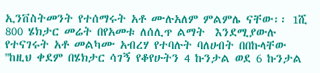ኢንቨስትመንት የተሰማሩት አቶ ሙሉአለም ምልምሌ ናቸው፡፡ 1ሺ 800 ሄክታር መሬት በየአመቱ ለሰሊጥ ልማት  እንደሚያውሉ የተናገሩት አቶ መልካሙ አብረሃ የተባሉት ባለሀብት በበኩላቸው ''ከዚህ ቀደም በሄክታር ሳገኝ የቆየሁትን 4 ኩንታል ወደ 6 ኩንታል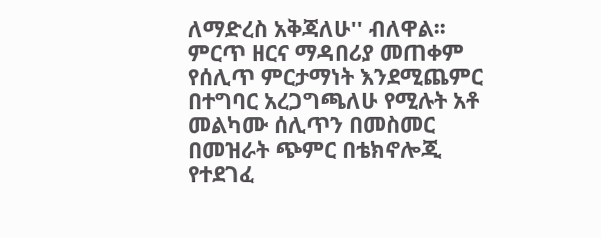ለማድረስ አቅጃለሁ'' ብለዋል፡፡ ምርጥ ዘርና ማዳበሪያ መጠቀም የሰሊጥ ምርታማነት እንደሚጨምር በተግባር አረጋግጫለሁ የሚሉት አቶ መልካሙ ሰሊጥን በመስመር በመዝራት ጭምር በቴክኖሎጂ የተደገፈ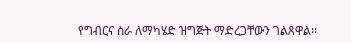የግብርና ስራ ለማካሄድ ዝግጅት ማድረጋቸውን ገልጸዋል፡፡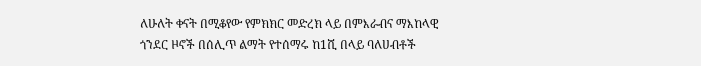ለሁለት ቀናት በሚቆየው የምክክር መድረክ ላይ በምእራብና ማእከላዊ ጎንደር ዞኖች በሰሊጥ ልማት የተሰማሩ ከ1ሺ በላይ ባለሀብቶች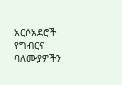አርሶአደሮች የግብርና ባለሙያዎችን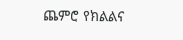ጨምሮ የክልልና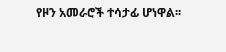የዞን አመራሮች ተሳታፊ ሆነዋል፡፡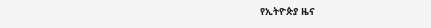የኢትዮጵያ ዜና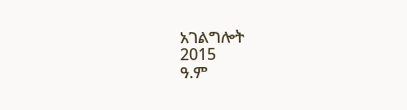አገልግሎት
2015
ዓ.ም